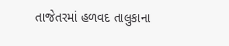તાજેતરમાં હળવદ તાલુકાના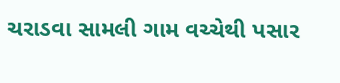ચરાડવા સામલી ગામ વચ્ચેથી પસાર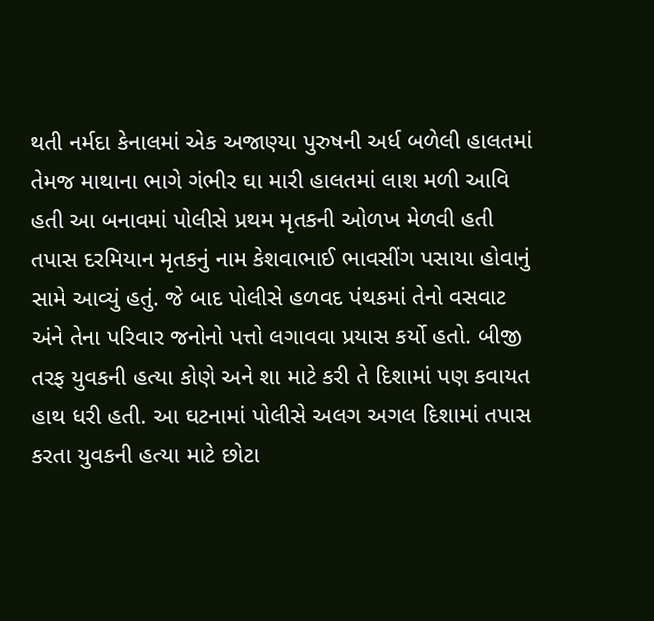થતી નર્મદા કેનાલમાં એક અજાણ્યા પુરુષની અર્ધ બળેલી હાલતમાં તેમજ માથાના ભાગે ગંભીર ઘા મારી હાલતમાં લાશ મળી આવિ હતી આ બનાવમાં પોલીસે પ્રથમ મૃતકની ઓળખ મેળવી હતી તપાસ દરમિયાન મૃતકનું નામ કેશવાભાઈ ભાવસીંગ પસાયા હોવાનું સામે આવ્યું હતું. જે બાદ પોલીસે હળવદ પંથકમાં તેનો વસવાટ અંને તેના પરિવાર જનોનો પત્તો લગાવવા પ્રયાસ કર્યો હતો. બીજી તરફ યુવકની હત્યા કોણે અને શા માટે કરી તે દિશામાં પણ કવાયત હાથ ધરી હતી. આ ઘટનામાં પોલીસે અલગ અગલ દિશામાં તપાસ કરતા યુવકની હત્યા માટે છોટા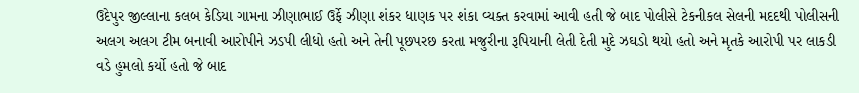ઉદેપુર જીલ્લાના કલબ કેડિયા ગામના ઝીણાભાઈ ઉર્ફે ઝીણા શંકર ધાણક પર શંકા વ્યક્ત કરવામાં આવી હતી જે બાદ પોલીસે ટેકનીકલ સેલની મદદથી પોલીસની અલગ અલગ ટીમ બનાવી આરોપીને ઝડપી લીધો હતો અને તેની પૂછપરછ કરતા મજુરીના રૂપિયાની લેતી દેતી મુદે ઝઘડો થયો હતો અને મૃતકે આરોપી પર લાકડી વડે હુમલો કર્યો હતો જે બાદ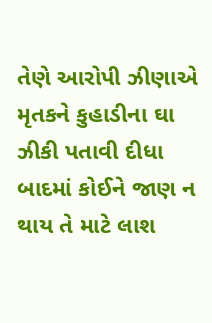તેણે આરોપી ઝીણાએ મૃતકને કુહાડીના ઘા ઝીકી પતાવી દીધા બાદમાં કોઈને જાણ ન થાય તે માટે લાશ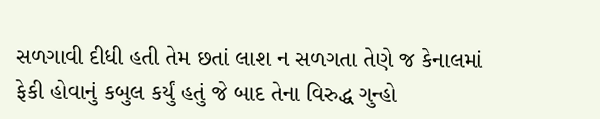સળગાવી દીધી હતી તેમ છતાં લાશ ન સળગતા તેણે જ કેનાલમાં ફેકી હોવાનું કબુલ કર્યું હતું જે બાદ તેના વિરુદ્ધ ગુન્હો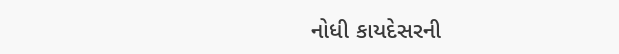નોધી કાયદેસરની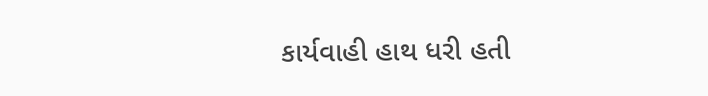કાર્યવાહી હાથ ધરી હતી